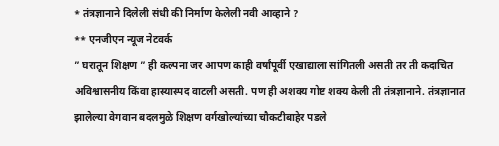* तंत्रज्ञानाने दिलेली संधी की निर्माण केलेली नवी आव्हाने ?
** एनजीएन न्यूज नेटवर्क
” घरातून शिक्षण ” ही कल्पना जर आपण काही वर्षांपूर्वी एखाद्याला सांगितली असती तर ती कदाचित अविश्वासनीय किंवा हास्यास्पद वाटली असती. पण ही अशक्य गोष्ट शक्य केली ती तंत्रज्ञानाने. तंत्रज्ञानात झालेल्या वेगवान बदलमुळे शिक्षण वर्गखोल्यांच्या चौकटीबाहेर पडले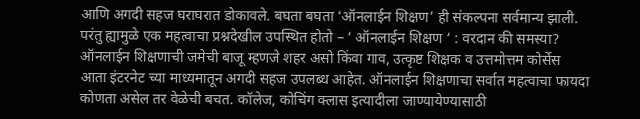आणि अगदी सहज घराघरात डोकावले. बघता बघता ‘ऑनलाईन शिक्षण’ ही संकल्पना सर्वमान्य झाली. परंतु ह्यामुळे एक महत्वाचा प्रश्नदेखील उपस्थित होतो – ‘ ऑनलाईन शिक्षण ‘ : वरदान की समस्या?
ऑनलाईन शिक्षणाची जमेची बाजू म्हणजे शहर असो किंवा गाव, उत्कृष्ट शिक्षक व उत्तमोत्तम कोर्सेस आता इंटरनेट च्या माध्यमातून अगदी सहज उपलब्ध आहेत. ऑनलाईन शिक्षणाचा सर्वात महत्वाचा फायदा कोणता असेल तर वेळेची बचत. कॉलेज, कोचिंग क्लास इत्यादीला जाण्यायेण्यासाठी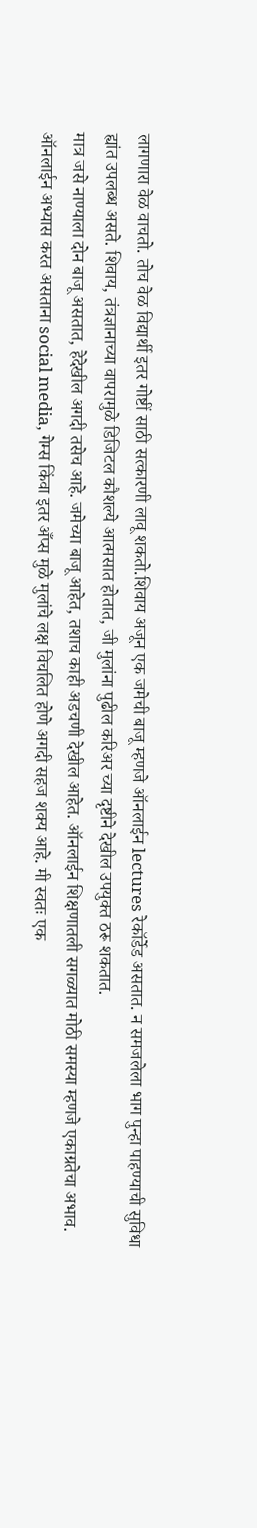लागणारा वेळ वाचतो. तोच वेळ विद्यार्थी इतर गोष्टीं साठी सत्कारणी लावू शकतो.शिवाय अजून एक जमेची बाजू म्हणजे ऑनलाईन lectures रेकॉर्डेड असतात. न समजलेला भाग पुन्हा पाहण्याची सुविधा ह्यांत उपलब्ध असते. शिवाय, तंत्रज्ञानाच्या वापरामुळे डिजिटल कौशल्ये आत्मसात होतात, जी मुलांना पुढील करिअर च्या दृष्टीने देखील उपयुक्त ठरू शकतात.
मात्र जसे नाण्याला दोन बाजू असतात, हेदेखील अगदी तसेच आहे. जमेच्या बाजू आहेत, तशाच काही अडचणी देखील आहेत. ऑनलाईन शिक्षणातली सगळ्यात मोठी समस्या म्हणजे एकाग्रतेचा अभाव. ऑनलाईन अभ्यास करत असताना social media, गेम्स किंवा इतर अँप्स मुळे मुलांचे लक्ष विचलित होणे अगदी सहज शक्य आहे. मी स्वतः एक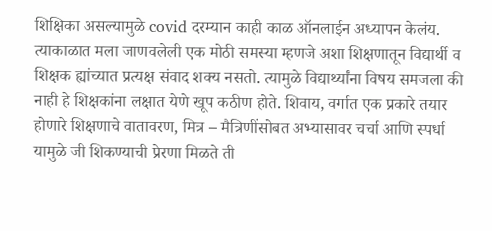शिक्षिका असल्यामुळे covid दरम्यान काही काळ ऑनलाईन अध्यापन केलंय. त्याकाळात मला जाणवलेली एक मोठी समस्या म्हणजे अशा शिक्षणातून विद्यार्थी व शिक्षक ह्यांच्यात प्रत्यक्ष संवाद शक्य नसतो. त्यामुळे विद्यार्थ्यांना विषय समजला की नाही हे शिक्षकांना लक्षात येणे खूप कठीण होते. शिवाय, वर्गात एक प्रकारे तयार होणारे शिक्षणाचे वातावरण, मित्र – मैत्रिणींसोबत अभ्यासावर चर्चा आणि स्पर्धा यामुळे जी शिकण्याची प्रेरणा मिळते ती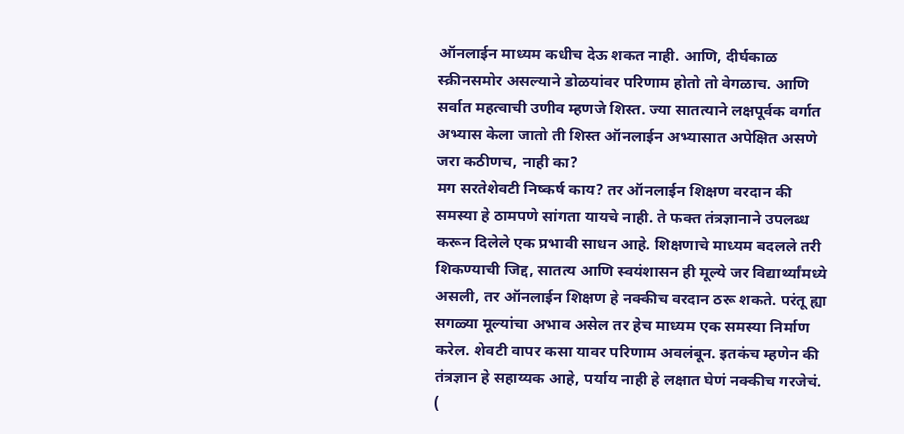ऑनलाईन माध्यम कधीच देऊ शकत नाही. आणि, दीर्घकाळ स्क्रीनसमोर असल्याने डोळयांवर परिणाम होतो तो वेगळाच. आणि सर्वात महत्वाची उणीव म्हणजे शिस्त. ज्या सातत्याने लक्षपूर्वक वर्गात अभ्यास केला जातो ती शिस्त ऑनलाईन अभ्यासात अपेक्षित असणे जरा कठीणच, नाही का?
मग सरतेशेवटी निष्कर्ष काय? तर ऑनलाईन शिक्षण वरदान की समस्या हे ठामपणे सांगता यायचे नाही. ते फक्त तंत्रज्ञानाने उपलब्ध करून दिलेले एक प्रभावी साधन आहे. शिक्षणाचे माध्यम बदलले तरी शिकण्याची जिद्द, सातत्य आणि स्वयंशासन ही मूल्ये जर विद्यार्थ्यांमध्ये असली, तर ऑनलाईन शिक्षण हे नक्कीच वरदान ठरू शकते. परंतू ह्या सगळ्या मूल्यांचा अभाव असेल तर हेच माध्यम एक समस्या निर्माण करेल. शेवटी वापर कसा यावर परिणाम अवलंबून. इतकंच म्हणेन की तंत्रज्ञान हे सहाय्यक आहे, पर्याय नाही हे लक्षात घेणं नक्कीच गरजेचं.
(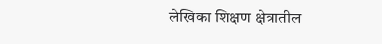लेखिका शिक्षण क्षेत्रातील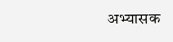अभ्यासक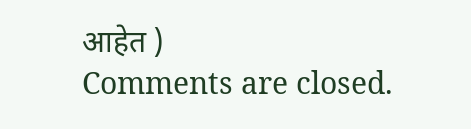आहेत )
Comments are closed.